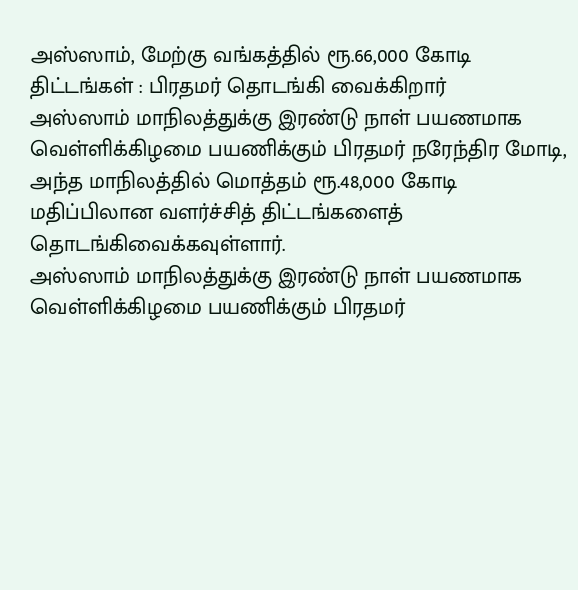அஸ்ஸாம், மேற்கு வங்கத்தில் ரூ.66,000 கோடி திட்டங்கள் : பிரதமர் தொடங்கி வைக்கிறார்
அஸ்ஸாம் மாநிலத்துக்கு இரண்டு நாள் பயணமாக வெள்ளிக்கிழமை பயணிக்கும் பிரதமர் நரேந்திர மோடி, அந்த மாநிலத்தில் மொத்தம் ரூ.48,000 கோடி மதிப்பிலான வளர்ச்சித் திட்டங்களைத் தொடங்கிவைக்கவுள்ளார்.
அஸ்ஸாம் மாநிலத்துக்கு இரண்டு நாள் பயணமாக வெள்ளிக்கிழமை பயணிக்கும் பிரதமர்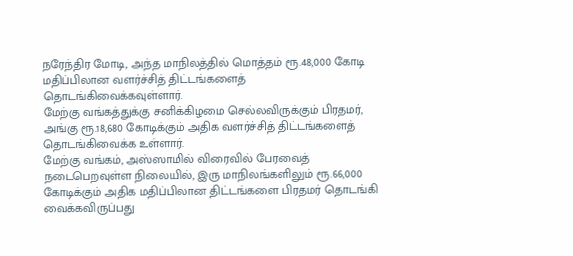நரேந்திர மோடி, அந்த மாநிலத்தில் மொத்தம் ரூ.48,000 கோடி மதிப்பிலான வளர்ச்சித் திட்டங்களைத் தொடங்கிவைக்கவுள்ளார்.
மேற்கு வங்கத்துக்கு சனிக்கிழமை செல்லவிருக்கும் பிரதமர், அங்கு ரூ.18,680 கோடிக்கும் அதிக வளர்ச்சித் திட்டங்களைத் தொடங்கிவைக்க உள்ளார்.
மேற்கு வங்கம், அஸ்ஸாமில் விரைவில் பேரவைத் நடைபெறவுள்ள நிலையில், இரு மாநிலங்களிலும் ரூ.66,000 கோடிக்கும் அதிக மதிப்பிலான திட்டங்களை பிரதமர் தொடங்கி வைக்கவிருப்பது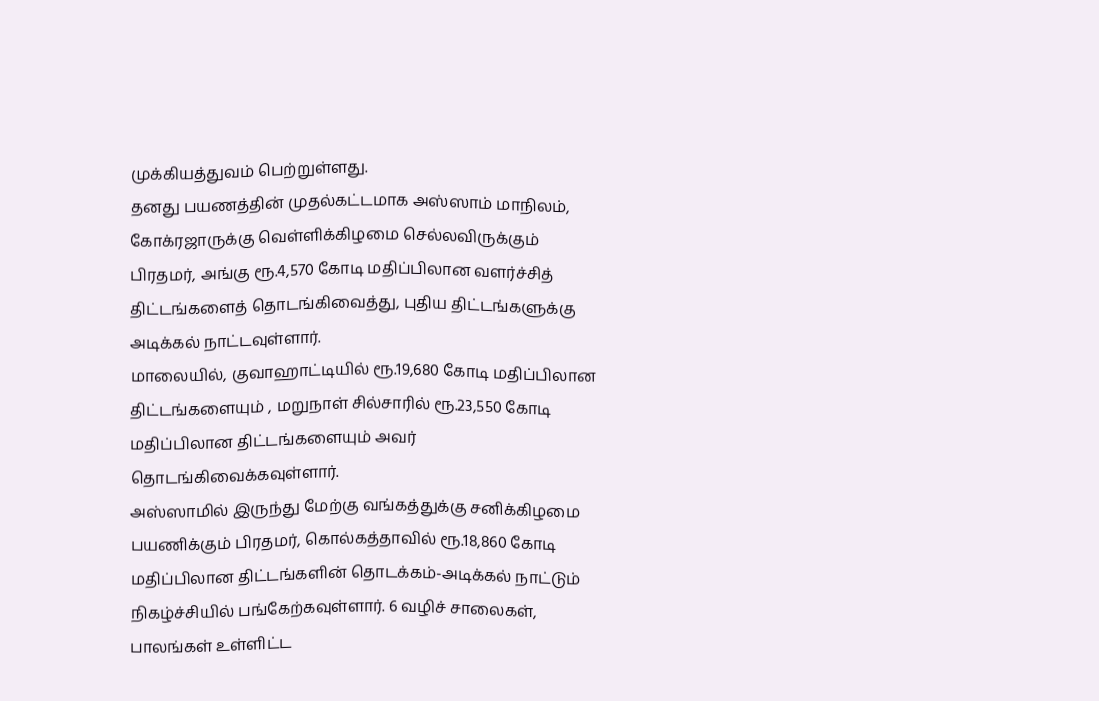முக்கியத்துவம் பெற்றுள்ளது.
தனது பயணத்தின் முதல்கட்டமாக அஸ்ஸாம் மாநிலம், கோக்ரஜாருக்கு வெள்ளிக்கிழமை செல்லவிருக்கும் பிரதமர், அங்கு ரூ.4,570 கோடி மதிப்பிலான வளர்ச்சித் திட்டங்களைத் தொடங்கிவைத்து, புதிய திட்டங்களுக்கு அடிக்கல் நாட்டவுள்ளார்.
மாலையில், குவாஹாட்டியில் ரூ.19,680 கோடி மதிப்பிலான திட்டங்களையும் , மறுநாள் சில்சாரில் ரூ.23,550 கோடி மதிப்பிலான திட்டங்களையும் அவர் தொடங்கிவைக்கவுள்ளார்.
அஸ்ஸாமில் இருந்து மேற்கு வங்கத்துக்கு சனிக்கிழமை பயணிக்கும் பிரதமர், கொல்கத்தாவில் ரூ.18,860 கோடி மதிப்பிலான திட்டங்களின் தொடக்கம்-அடிக்கல் நாட்டும் நிகழ்ச்சியில் பங்கேற்கவுள்ளார். 6 வழிச் சாலைகள், பாலங்கள் உள்ளிட்ட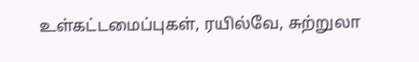உள்கட்டமைப்புகள், ரயில்வே, சுற்றுலா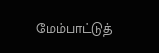மேம்பாட்டுத்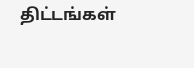திட்டங்கள்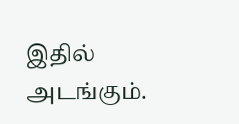இதில் அடங்கும்.